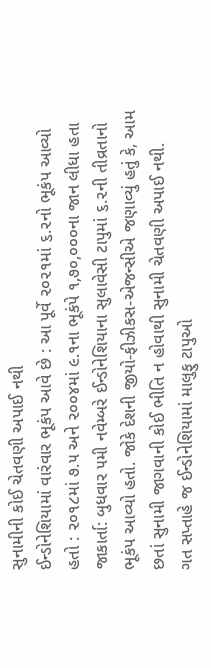સુનામીની કોઈ ચેતવણી અપાઈ નથી
ઈન્ડોનેશિયામાં વારંવાર ભૂકંપ આવે છે : આ પૂર્વે ૨૦૨૧માં ૬.૨નો ભૂકંપ આવ્યો હતો : ૨૦૧૮માં ૭.૫ અને ૨૦૦૪માં ૯.૧ના ભૂકંપે ૧,૭૦,૦૦૦ના જાન લીધા હતા
જાકાર્તા: બુધવાર ૫મી નવેમ્બરે ઈન્ડોનેશિયાના સુલાવેસી ટાપુમાં ૬.૨ની તીવ્રતાનો ભૂકંપ આવ્યો હતો. જોકે દેશની જીયો-ફીઝીકસ-એજન્સીએ જણાવ્યું હતું કે, આમ છતાં સુનામી જાગવાની કોઈ ભીતિ ન હોવાથી સુનામી ચેતવણી અપાઈ નથી.
ગત સપ્તાહે જ ઈન્ડોનેશિયામાં માલુફુ ટાપુઓ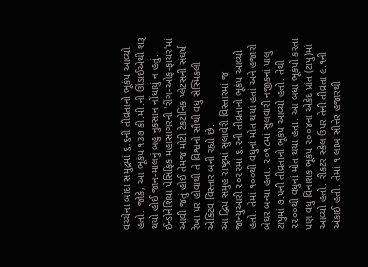વચ્ચેના બાંદા સમુદ્રમાં ૬.૬ની તીવ્રતાનો ભૂકંપ આવ્યો હતો. જોકે, આ ભૂકંપ ૧૩૭ કી.મી.ની ઊંડાઈએથી શરૂ થયો હોઈ જાન-માલનું બહુ નુકસાન નોંધાયું ન હતું.
ઈન્ડોનેશિયા પેસિફિક મહાસાગરની 'રીંગ-ઓફ-ફાયર'માં આવી જતું હોઈ તેમજ મોટી ટેકટોનિક પ્લેટસની સંઘર્ષ રેખા પર હોવાથી તે વિશ્વનો સૌથી વધુ સેસ્મિકલી એક્ટિવ વિસ્તાર બની રહ્યો છે.
આ દ્વિપ સમુહ રાષ્ટ્રમાં સુલાવેરી વિસ્તારમાં જ જાન્યુઆરી ૨૦૨૨માં ૬.૨ની તીવ્રતાનો ભૂકંપ આવ્યો હતો. તેમાં ૧૦૦થી વધુનાં મોત થયાં હતાં અને હજારો બેઘર બન્યા હતા. ૨૦૧૮માં સુલવારી નજીકનાં પાલુ ટાપુમાં ૭.૫ની તીવ્રતાનો ભૂકંપ આવ્યો હતો. તેથી ૨૨૦૦થી વધુનાં મોત થયા હતા. આ બધા ભૂકંપો કરતા પણ વધુ વિનાશક ભૂકંપ ૨૦૦૪ના એકેદ પ્રાંત (ટાપુ)માં આવ્યો હતો. રીકટર સ્કેલ ઉપર તેની તીવ્રતા ૯.૧ની અંકાઈ હતી. તેમાં ૧ લાખ સીત્તેર હજારથી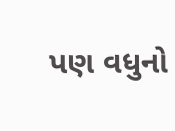પણ વધુનો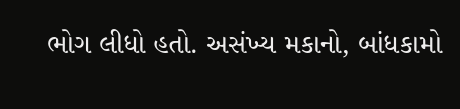ભોગ લીધો હતો. અસંખ્ય મકાનો, બાંધકામો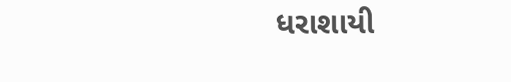ધરાશાયી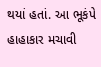થયાં હતાં. આ ભૂકંપે હાહાકાર મચાવી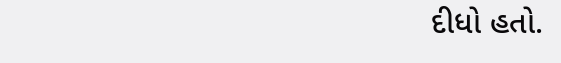દીધો હતો.